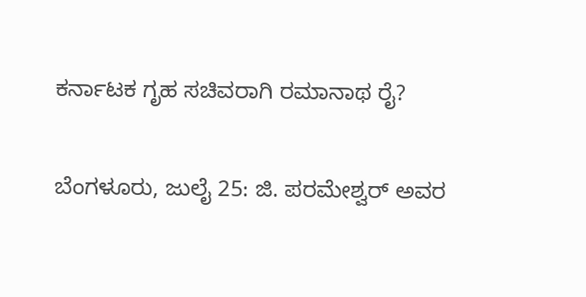ಕರ್ನಾಟಕ ಗೃಹ ಸಚಿವರಾಗಿ ರಮಾನಾಥ ರೈ?

ಬೆಂಗಳೂರು, ಜುಲೈ 25: ಜಿ. ಪರಮೇಶ್ವರ್ ಅವರ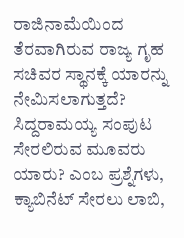ರಾಜಿನಾಮೆಯಿಂದ ತೆರವಾಗಿರುವ ರಾಜ್ಯ ಗೃಹ ಸಚಿವರ ಸ್ಥಾನಕ್ಕೆ ಯಾರನ್ನು ನೇಮಿಸಲಾಗುತ್ತದೆ? ಸಿದ್ದರಾಮಯ್ಯ ಸಂಪುಟ ಸೇರಲಿರುವ ಮೂವರು ಯಾರು? ಎಂಬ ಪ್ರಶ್ನೆಗಳು, ಕ್ಯಾಬಿನೆಟ್ ಸೇರಲು ಲಾಬಿ,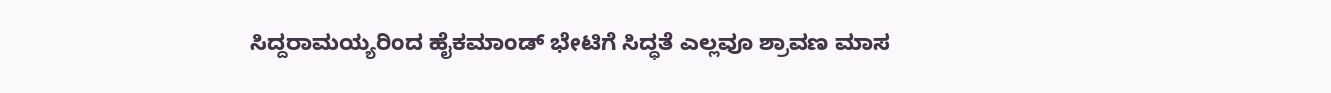ಸಿದ್ದರಾಮಯ್ಯರಿಂದ ಹೈಕಮಾಂಡ್ ಭೇಟಿಗೆ ಸಿದ್ಧತೆ ಎಲ್ಲವೂ ಶ್ರಾವಣ ಮಾಸ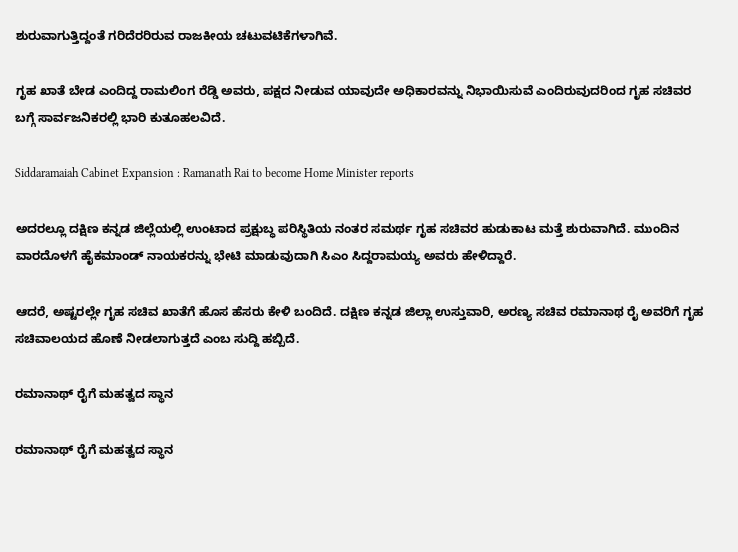ಶುರುವಾಗುತ್ತಿದ್ದಂತೆ ಗರಿದೆರರಿರುವ ರಾಜಕೀಯ ಚಟುವಟಿಕೆಗಳಾಗಿವೆ.

ಗೃಹ ಖಾತೆ ಬೇಡ ಎಂದಿದ್ದ ರಾಮಲಿಂಗ ರೆಡ್ಡಿ ಅವರು, ಪಕ್ಷದ ನೀಡುವ ಯಾವುದೇ ಅಧಿಕಾರವನ್ನು ನಿಭಾಯಿಸುವೆ ಎಂದಿರುವುದರಿಂದ ಗೃಹ ಸಚಿವರ ಬಗ್ಗೆ ಸಾರ್ವಜನಿಕರಲ್ಲಿ ಭಾರಿ ಕುತೂಹಲವಿದೆ.

Siddaramaiah Cabinet Expansion : Ramanath Rai to become Home Minister reports

ಅದರಲ್ಲೂ ದಕ್ಷಿಣ ಕನ್ನಡ ಜಿಲ್ಲೆಯಲ್ಲಿ ಉಂಟಾದ ಪ್ರಕ್ಷುಬ್ಧ ಪರಿಸ್ಥಿತಿಯ ನಂತರ ಸಮರ್ಥ ಗೃಹ ಸಚಿವರ ಹುಡುಕಾಟ ಮತ್ತೆ ಶುರುವಾಗಿದೆ. ಮುಂದಿನ ವಾರದೊಳಗೆ ಹೈಕಮಾಂಡ್ ನಾಯಕರನ್ನು ಭೇಟಿ ಮಾಡುವುದಾಗಿ ಸಿಎಂ ಸಿದ್ದರಾಮಯ್ಯ ಅವರು ಹೇಳಿದ್ದಾರೆ.

ಆದರೆ, ಅಷ್ಟರಲ್ಲೇ ಗೃಹ ಸಚಿವ ಖಾತೆಗೆ ಹೊಸ ಹೆಸರು ಕೇಳಿ ಬಂದಿದೆ. ದಕ್ಷಿಣ ಕನ್ನಡ ಜಿಲ್ಲಾ ಉಸ್ತುವಾರಿ, ಅರಣ್ಯ ಸಚಿವ ರಮಾನಾಥ ರೈ ಅವರಿಗೆ ಗೃಹ ಸಚಿವಾಲಯದ ಹೊಣೆ ನೀಡಲಾಗುತ್ತದೆ ಎಂಬ ಸುದ್ದಿ ಹಬ್ಬಿದೆ.

ರಮಾನಾಥ್ ರೈಗೆ ಮಹತ್ವದ ಸ್ಥಾನ

ರಮಾನಾಥ್ ರೈಗೆ ಮಹತ್ವದ ಸ್ಥಾನ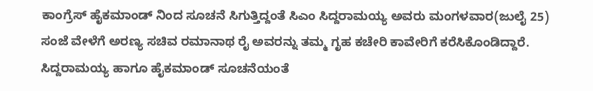ಕಾಂಗ್ರೆಸ್ ಹೈಕಮಾಂಡ್ ನಿಂದ ಸೂಚನೆ ಸಿಗುತ್ತಿದ್ದಂತೆ ಸಿಎಂ ಸಿದ್ದರಾಮಯ್ಯ ಅವರು ಮಂಗಳವಾರ(ಜುಲೈ 25) ಸಂಜೆ ವೇಳೆಗೆ ಅರಣ್ಯ ಸಚಿವ ರಮಾನಾಥ ರೈ ಅವರನ್ನು ತಮ್ಮ ಗೃಹ ಕಚೇರಿ ಕಾವೇರಿಗೆ ಕರೆಸಿಕೊಂಡಿದ್ದಾರೆ. ಸಿದ್ದರಾಮಯ್ಯ ಹಾಗೂ ಹೈಕಮಾಂಡ್ ಸೂಚನೆಯಂತೆ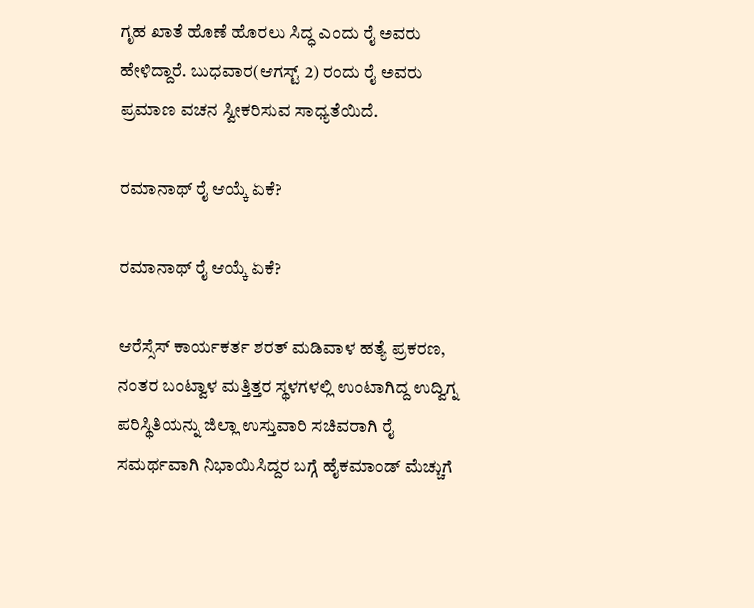ಗೃಹ ಖಾತೆ ಹೊಣೆ ಹೊರಲು ಸಿದ್ಧ ಎಂದು ರೈ ಅವರು ಹೇಳಿದ್ದಾರೆ. ಬುಧವಾರ(ಆಗಸ್ಟ್ 2) ರಂದು ರೈ ಅವರು ಪ್ರಮಾಣ ವಚನ ಸ್ವೀಕರಿಸುವ ಸಾಧ್ಯತೆಯಿದೆ.

ರಮಾನಾಥ್ ರೈ ಆಯ್ಕೆ ಏಕೆ?

ರಮಾನಾಥ್ ರೈ ಆಯ್ಕೆ ಏಕೆ?

ಆರೆಸ್ಸೆಸ್ ಕಾರ್ಯಕರ್ತ ಶರತ್ ಮಡಿವಾಳ ಹತ್ಯೆ ಪ್ರಕರಣ, ನಂತರ ಬಂಟ್ವಾಳ ಮತ್ತಿತ್ತರ ಸ್ಥಳಗಳಲ್ಲಿ ಉಂಟಾಗಿದ್ದ ಉದ್ವಿಗ್ನ ಪರಿಸ್ಥಿತಿಯನ್ನು ಜಿಲ್ಲಾ ಉಸ್ತುವಾರಿ ಸಚಿವರಾಗಿ ರೈ ಸಮರ್ಥವಾಗಿ ನಿಭಾಯಿಸಿದ್ದರ ಬಗ್ಗೆ ಹೈಕಮಾಂಡ್ ಮೆಚ್ಚುಗೆ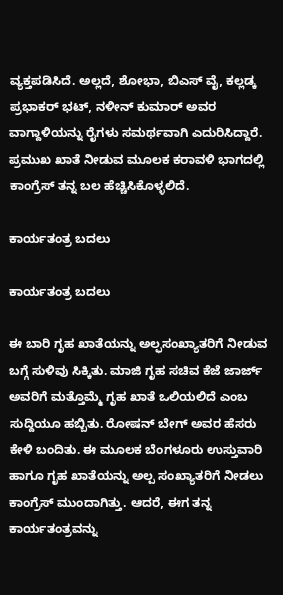ವ್ಯಕ್ತಪಡಿಸಿದೆ. ಅಲ್ಲದೆ, ಶೋಭಾ, ಬಿಎಸ್ ವೈ, ಕಲ್ಲಡ್ಕ ಪ್ರಭಾಕರ್ ಭಟ್, ನಳೀನ್ ಕುಮಾರ್ ಅವರ ವಾಗ್ದಾಳಿಯನ್ನು ರೈಗಳು ಸಮರ್ಥವಾಗಿ ಎದುರಿಸಿದ್ದಾರೆ. ಪ್ರಮುಖ ಖಾತೆ ನೀಡುವ ಮೂಲಕ ಕರಾವಳಿ ಭಾಗದಲ್ಲಿ ಕಾಂಗ್ರೆಸ್ ತನ್ನ ಬಲ ಹೆಚ್ಚಿಸಿಕೊಳ್ಳಲಿದೆ.

ಕಾರ್ಯತಂತ್ರ ಬದಲು

ಕಾರ್ಯತಂತ್ರ ಬದಲು

ಈ ಬಾರಿ ಗೃಹ ಖಾತೆಯನ್ನು ಅಲ್ಫಸಂಖ್ಯಾತರಿಗೆ ನೀಡುವ ಬಗ್ಗೆ ಸುಳಿವು ಸಿಕ್ಕಿತು. ಮಾಜಿ ಗೃಹ ಸಚಿವ ಕೆಜೆ ಜಾರ್ಜ್ ಅವರಿಗೆ ಮತ್ತೊಮ್ಮೆ ಗೃಹ ಖಾತೆ ಒಲಿಯಲಿದೆ ಎಂಬ ಸುದ್ದಿಯೂ ಹಬ್ಬಿತು. ರೋಷನ್ ಬೇಗ್ ಅವರ ಹೆಸರು ಕೇಳಿ ಬಂದಿತು. ಈ ಮೂಲಕ ಬೆಂಗಳೂರು ಉಸ್ತುವಾರಿ ಹಾಗೂ ಗೃಹ ಖಾತೆಯನ್ನು ಅಲ್ಪ ಸಂಖ್ಯಾತರಿಗೆ ನೀಡಲು ಕಾಂಗ್ರೆಸ್ ಮುಂದಾಗಿತ್ತು. ಆದರೆ, ಈಗ ತನ್ನ ಕಾರ್ಯತಂತ್ರವನ್ನು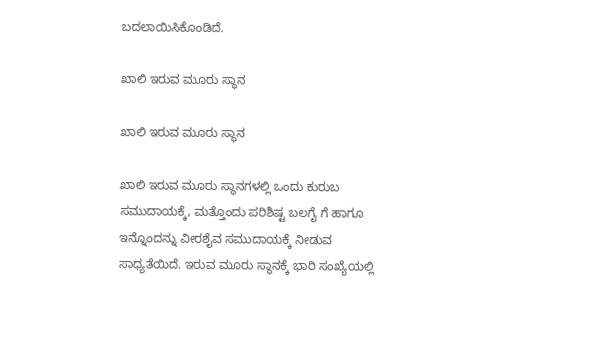ಬದಲಾಯಿಸಿಕೊಂಡಿದೆ.

ಖಾಲಿ ಇರುವ ಮೂರು ಸ್ಥಾನ

ಖಾಲಿ ಇರುವ ಮೂರು ಸ್ಥಾನ

ಖಾಲಿ ಇರುವ ಮೂರು ಸ್ಥಾನಗಳಲ್ಲಿ ಒಂದು ಕುರುಬ ಸಮುದಾಯಕ್ಕೆ, ಮತ್ತೊಂದು ಪರಿಶಿಷ್ಟ ಬಲಗೈ ಗೆ ಹಾಗೂ ಇನ್ನೊಂದನ್ನು ವೀರಶೈವ ಸಮುದಾಯಕ್ಕೆ ನೀಡುವ ಸಾಧ್ಯತೆಯಿದೆ. ಇರುವ ಮೂರು ಸ್ಥಾನಕ್ಕೆ ಭಾರಿ ಸಂಖ್ಯೆಯಲ್ಲಿ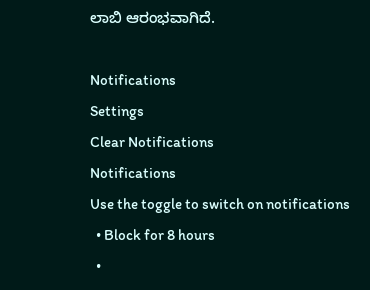ಲಾಬಿ ಆರಂಭವಾಗಿದೆ.

Notifications
Settings
Clear Notifications
Notifications
Use the toggle to switch on notifications
  • Block for 8 hours
  •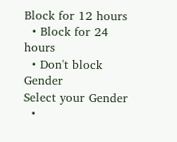Block for 12 hours
  • Block for 24 hours
  • Don't block
Gender
Select your Gender
  •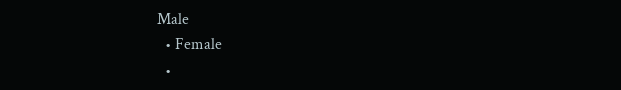Male
  • Female
  •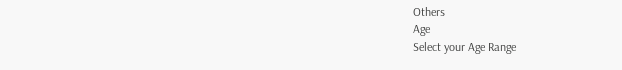Others
Age
Select your Age Range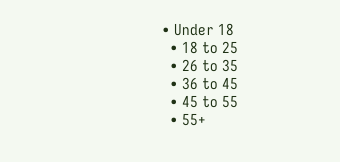• Under 18
  • 18 to 25
  • 26 to 35
  • 36 to 45
  • 45 to 55
  • 55+